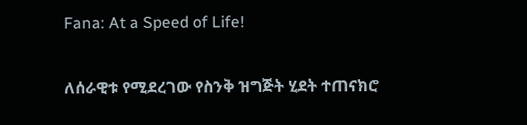Fana: At a Speed of Life!

ለሰራዊቱ የሚደረገው የስንቅ ዝግጅት ሂደት ተጠናክሮ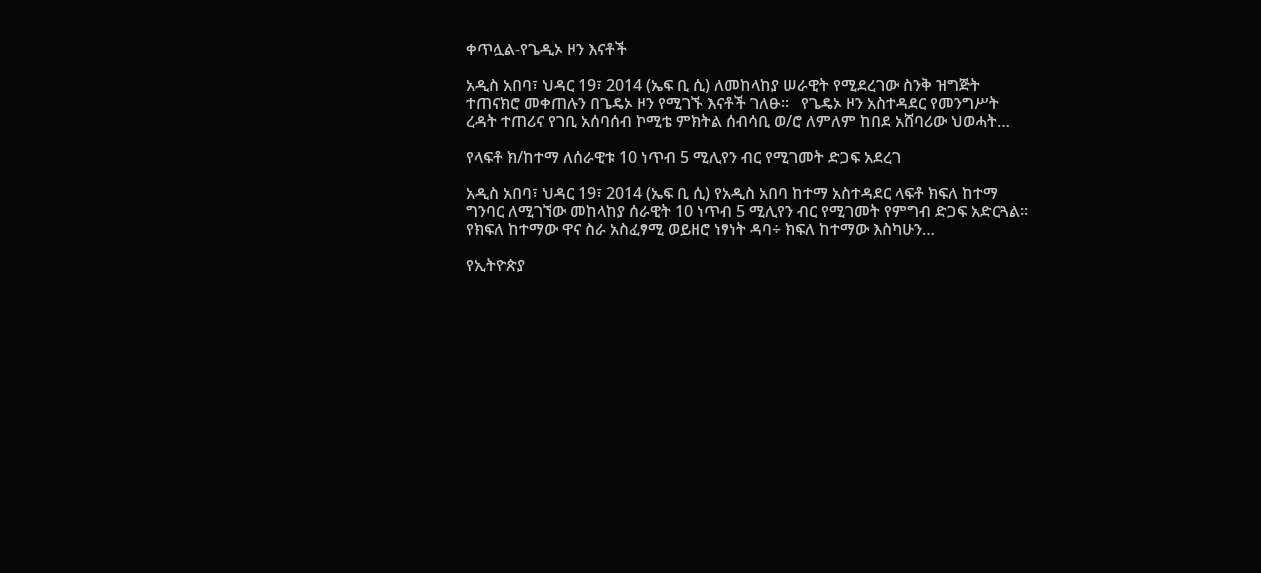ቀጥሏል-የጌዲኦ ዞን እናቶች

አዲስ አበባ፣ ህዳር 19፣ 2014 (ኤፍ ቢ ሲ) ለመከላከያ ሠራዊት የሚደረገው ስንቅ ዝግጅት ተጠናክሮ መቀጠሉን በጌዴኦ ዞን የሚገኙ እናቶች ገለፁ፡፡   የጌዴኦ ዞን አስተዳደር የመንግሥት ረዳት ተጠሪና የገቢ አሰባሰብ ኮሚቴ ምክትል ሰብሳቢ ወ/ሮ ለምለም ከበደ አሸባሪው ህወሓት…

የላፍቶ ክ/ከተማ ለሰራዊቱ 10 ነጥብ 5 ሚሊየን ብር የሚገመት ድጋፍ አደረገ

አዲስ አበባ፣ ህዳር 19፣ 2014 (ኤፍ ቢ ሲ) የአዲስ አበባ ከተማ አስተዳደር ላፍቶ ክፍለ ከተማ ግንባር ለሚገኘው መከላከያ ሰራዊት 10 ነጥብ 5 ሚሊየን ብር የሚገመት የምግብ ድጋፍ አድርጓል።   የክፍለ ከተማው ዋና ስራ አስፈፃሚ ወይዘሮ ነፃነት ዳባ÷ ክፍለ ከተማው እስካሁን…

የኢትዮጵያ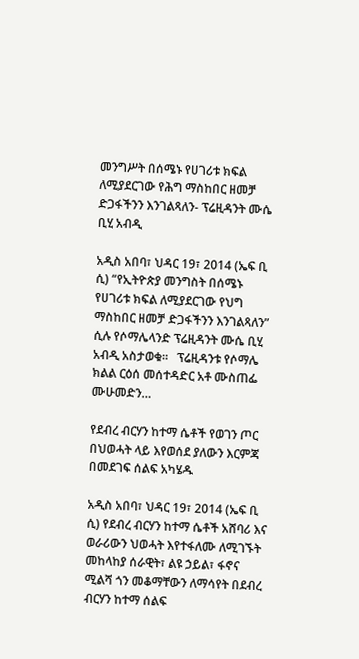መንግሥት በሰሜኑ የሀገሪቱ ክፍል ለሚያደርገው የሕግ ማስከበር ዘመቻ ድጋፋችንን እንገልጻለን- ፕሬዚዳንት ሙሴ ቢሂ አብዲ

አዲስ አበባ፣ ህዳር 19፣ 2014 (ኤፍ ቢ ሲ) “የኢትዮጵያ መንግስት በሰሜኑ የሀገሪቱ ክፍል ለሚያደርገው የህግ ማስከበር ዘመቻ ድጋፋችንን እንገልጻለን” ሲሉ የሶማሌላንድ ፕሬዚዳንት ሙሴ ቢሂ አብዲ አስታወቁ።   ፕሬዚዳንቱ የሶማሌ ክልል ርዕሰ መሰተዳድር አቶ ሙስጠፌ ሙሁመድን…

የደብረ ብርሃን ከተማ ሴቶች የወገን ጦር በህወሓት ላይ እየወሰደ ያለውን እርምጃ በመደገፍ ሰልፍ አካሄዱ

አዲስ አበባ፣ ህዳር 19፣ 2014 (ኤፍ ቢ ሲ) የደብረ ብርሃን ከተማ ሴቶች አሸባሪ እና ወራሪውን ህወሓት እየተፋለሙ ለሚገኙት መከላከያ ሰራዊት፣ ልዩ ኃይል፣ ፋኖና ሚልሻ ጎን መቆማቸውን ለማሳየት በደብረ ብርሃን ከተማ ሰልፍ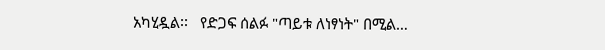አካሂዷል፡፡   የድጋፍ ሰልፉ "ጣይቱ ለነፃነት" በሚል…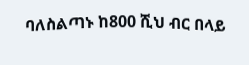ባለስልጣኑ ከ800 ሺህ ብር በላይ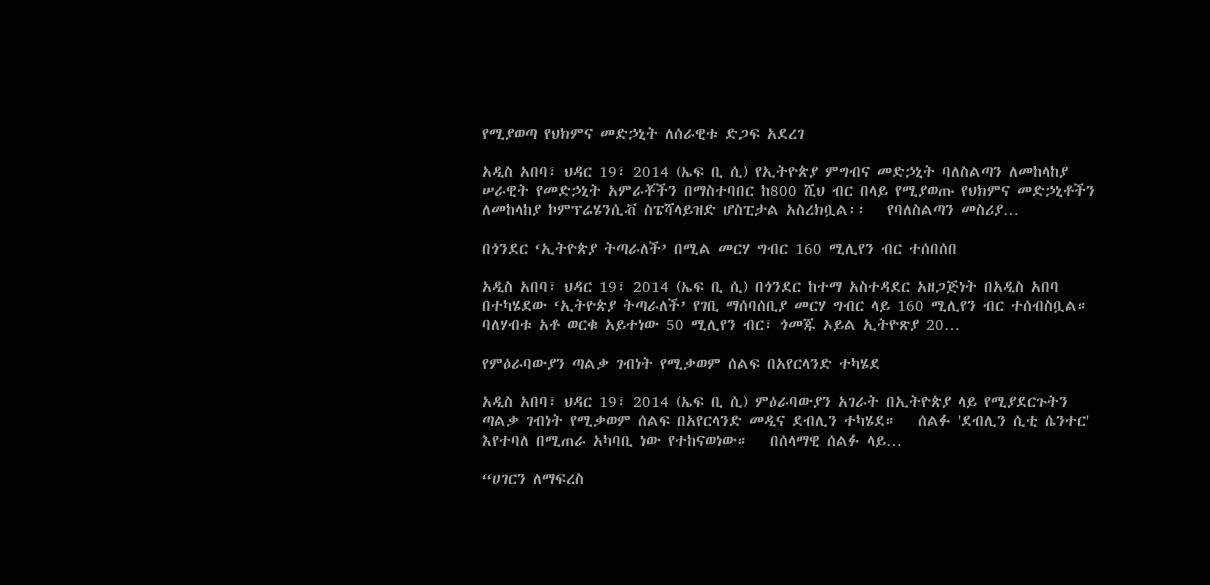የሚያወጣ የህክምና መድኃኒት ለሰራዊቱ ድጋፍ አደረገ

አዲስ አበባ፣ ህዳር 19፣ 2014 (ኤፍ ቢ ሲ) የኢትዮጵያ ምግብና መድኃኒት ባለስልጣን ለመከላከያ ሠራዊት የመድኃኒት አምራቾችን በማስተባበር ከ800 ሺህ ብር በላይ የሚያወጡ የህክምና መድኃኒቶችን ለመከላከያ ኮምፕሬሄንሲቭ ስፔሻላይዝድ ሆስፒታል አስረክቧል፡፡   የባለስልጣን መስሪያ…

በጎንደር ‘ኢትዮጵያ ትጣራለች’ በሚል መርሃ ግብር 160 ሚሊየን ብር ተሰበሰበ

አዲስ አበባ፣ ህዳር 19፣ 2014 (ኤፍ ቢ ሲ) በጎንደር ከተማ አስተዳደር አዘጋጅነት በአዲስ አበባ በተካሄደው ‘ኢትዮጵያ ትጣራለች’ የገቢ ማሰባሰቢያ መርሃ ግብር ላይ 160 ሚሊየን ብር ተሰብስቧል።   ባለሃብቱ አቶ ወርቁ አይተነው 50 ሚሊየን ብር፣ ጎመጁ ኦይል ኢትዮጽያ 20…

የምዕራባውያን ጣልቃ ገብነት የሚቃወም ሰልፍ በአየርላንድ ተካሄደ

አዲስ አበባ፣ ህዳር 19፣ 2014 (ኤፍ ቢ ሲ) ምዕራባውያን አገራት በኢትዮጵያ ላይ የሚያደርጉትን ጣልቃ ገብነት የሚቃወም ሰልፍ በአየርላንድ መዲና ደብሊን ተካሄደ።   ሰልፉ 'ደብሊን ሲቲ ሴንተር' እየተባለ በሚጠራ አካባቢ ነው የተከናወነው።   በሰላማዊ ሰልፉ ላይ…

“ሀገርን ለማፍረስ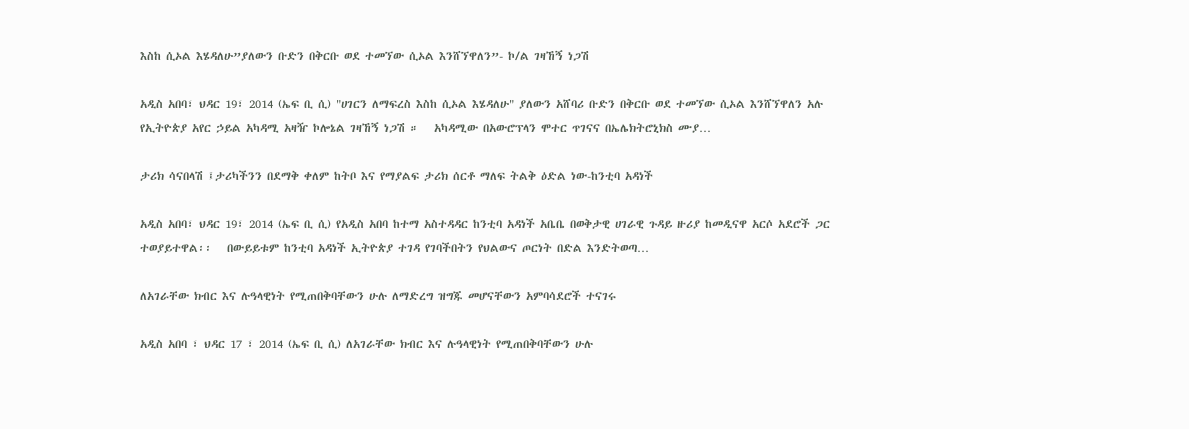እስከ ሲኦል እሄዳለሁ”ያለውን ቡድን በቅርቡ ወደ ተመኘው ሲኦል እንሸኘዋለን”- ኮ/ል ገዛኸኝ ነጋሽ

አዲስ አበባ፣ ህዳር 19፣ 2014 (ኤፍ ቢ ሲ) "ሀገርን ለማፍረስ እስከ ሲኦል እሄዳለሁ" ያለውን አሸባሪ ቡድን በቅርቡ ወደ ተመኘው ሲኦል እንሸኘዋለን አሉ የኢትዮጵያ አየር ኃይል አካዳሚ አዛዥ ኮሎኔል ገዛኸኝ ነጋሽ ።   አካዳሚው በአውሮፕላን ሞተር ጥገናና በኤሌክትሮኒክስ ሙያ…

ታሪክ ሳናበላሽ ፤ታሪካችንን በደማቅ ቀለም ከትቦ እና የማያልፍ ታሪክ ሰርቶ ማለፍ ትልቅ ዕድል ነው-ከንቲባ አዳነች

አዲስ አበባ፣ ህዳር 19፣ 2014 (ኤፍ ቢ ሲ) የአዲስ አበባ ከተማ አስተዳዳር ከንቲባ አዳነች አቤቤ በወቅታዊ ሀገራዊ ጉዳይ ዙሪያ ከመዲናዋ አርሶ አደሮች ጋር ተወያይተዋል፡፡   በውይይቱም ከንቲባ አዳነች ኢትዮጵያ ተገዳ የገባችበትን የህልውና ጦርነት በድል እንድትወጣ…

ለአገራቸው ክብር እና ሉዓላዊነት የሚጠበቅባቸውን ሁሉ ለማድረግ ዝግጁ መሆናቸውን አምባሳደሮች ተናገሩ

አዲስ አበባ ፣ ህዳር 17 ፣ 2014 (ኤፍ ቢ ሲ) ለአገራቸው ክብር እና ሉዓላዊነት የሚጠበቅባቸውን ሁሉ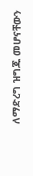ለማድረግ ዝግጁ መሆናቸውን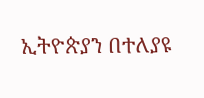ኢትዮጵያን በተለያዩ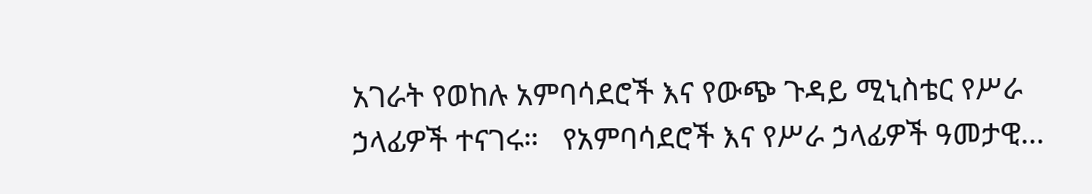አገራት የወከሉ አምባሳደሮች እና የውጭ ጉዳይ ሚኒስቴር የሥራ ኃላፊዎች ተናገሩ።   የአምባሳደሮች እና የሥራ ኃላፊዎች ዓመታዊ…